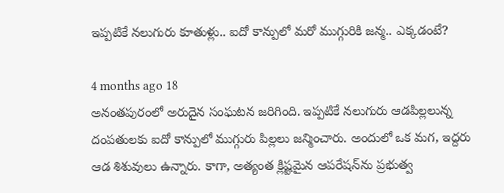ఇప్పటికే నలుగురు కూతుళ్లు.. ఐదో కాన్పులో మరో ముగ్గురికి జన్మ.. ఎక్కడంటే?

4 months ago 18
అనంతపురంలో అరుదైన సంఘటన జరిగింది. ఇప్పటికే నలుగురు ఆడపిల్లలున్న దంపతులకు ఐదో కాన్పులో ముగ్గురు పిల్లలు జన్మించారు. అందులో ఒక మగ, ఇద్దరు ఆడ శిశువులు ఉన్నారు. కాగా, అత్యంత క్లిష్టమైన ఆపరేషన్‌ను ప్రభుత్వ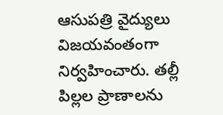ఆసుపత్రి వైద్యులు విజయవంతంగా నిర్వహించారు. తల్లీ పిల్లల ప్రాణాలను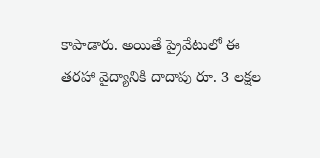కాపాడారు. అయితే ప్రైవేటులో ఈ తరహా వైద్యానికి దాదాపు రూ. 3 లక్షల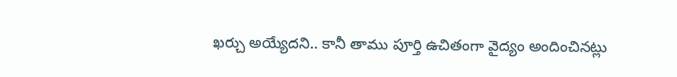ఖర్చు అయ్యేదని.. కానీ తాము పూర్తి ఉచితంగా వైద్యం అందించినట్లు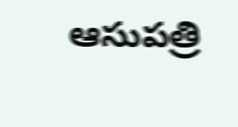ఆసుపత్రి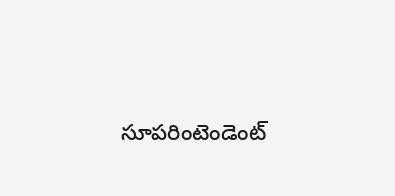సూపరింటెండెంట్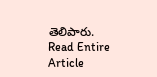తెలిపారు.
Read Entire Article